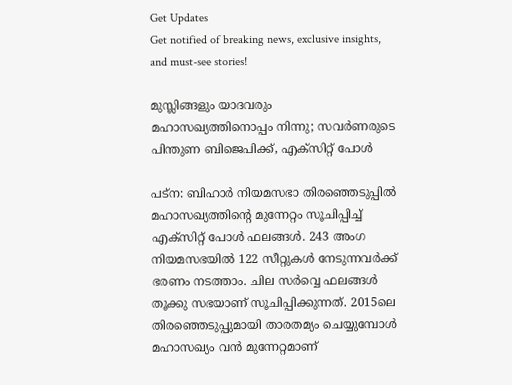Get Updates
Get notified of breaking news, exclusive insights, and must-see stories!

മുസ്ലിങ്ങളും യാദവരും മഹാസഖ്യത്തിനൊപ്പം നിന്നു; സവര്‍ണരുടെ പിന്തുണ ബിജെപിക്ക്, എക്‌സിറ്റ് പോള്‍

പട്‌ന: ബിഹാര്‍ നിയമസഭാ തിരഞ്ഞെടുപ്പില്‍ മഹാസഖ്യത്തിന്റെ മുന്നേറ്റം സൂചിപ്പിച്ച് എക്‌സിറ്റ് പോള്‍ ഫലങ്ങള്‍. 243 അംഗ നിയമസഭയില്‍ 122 സീറ്റുകള്‍ നേടുന്നവര്‍ക്ക് ഭരണം നടത്താം. ചില സര്‍വ്വെ ഫലങ്ങള്‍ തൂക്കു സഭയാണ് സൂചിപ്പിക്കുന്നത്. 2015ലെ തിരഞ്ഞെടുപ്പുമായി താരതമ്യം ചെയ്യുമ്പോള്‍ മഹാസഖ്യം വന്‍ മുന്നേറ്റമാണ്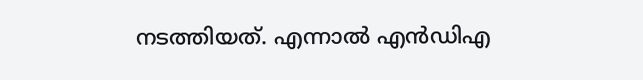നടത്തിയത്. എന്നാല്‍ എന്‍ഡിഎ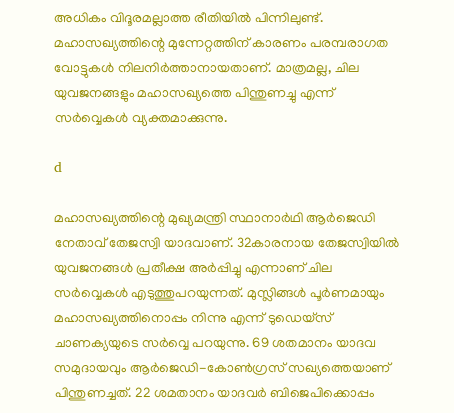അധികം വിദൂരമല്ലാത്ത രീതിയില്‍ പിന്നിലുണ്ട്. മഹാസഖ്യത്തിന്റെ മുന്നേറ്റത്തിന് കാരണം പരമ്പരാഗത വോട്ടുകള്‍ നിലനിര്‍ത്താനായതാണ്. മാത്രമല്ല, ചില യുവജനങ്ങളും മഹാസഖ്യത്തെ പിന്തുണച്ചു എന്ന് സര്‍വ്വെകള്‍ വ്യക്തമാക്കുന്നു.

d

മഹാസഖ്യത്തിന്റെ മുഖ്യമന്ത്രി സ്ഥാനാര്‍ഥി ആര്‍ജെഡി നേതാവ് തേജസ്വി യാദവാണ്. 32കാരനായ തേജസ്വിയില്‍ യുവജനങ്ങള്‍ പ്രതീക്ഷ അര്‍പ്പിച്ചു എന്നാണ് ചില സര്‍വ്വെകള്‍ എടുത്തുപറയുന്നത്. മുസ്ലിങ്ങള്‍ പൂര്‍ണമായും മഹാസഖ്യത്തിനൊപ്പം നിന്നു എന്ന് ടുഡെയ്‌സ് ചാണക്യയുടെ സര്‍വ്വെ പറയുന്നു. 69 ശതമാനം യാദവ സമുദായവും ആര്‍ജെഡി-കോണ്‍ഗ്രസ് സഖ്യത്തെയാണ് പിന്തുണച്ചത്. 22 ശമതാനം യാദവര്‍ ബിജെപിക്കൊപ്പം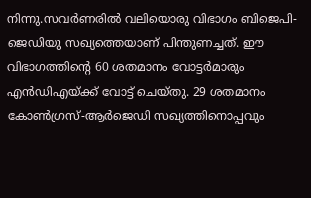നിന്നു.സവര്‍ണരില്‍ വലിയൊരു വിഭാഗം ബിജെപി-ജെഡിയു സഖ്യത്തെയാണ് പിന്തുണച്ചത്. ഈ വിഭാഗത്തിന്റെ 60 ശതമാനം വോട്ടര്‍മാരും എന്‍ഡിഎയ്ക്ക് വോട്ട് ചെയ്തു. 29 ശതമാനം കോണ്‍ഗ്രസ്-ആര്‍ജെഡി സഖ്യത്തിനൊപ്പവും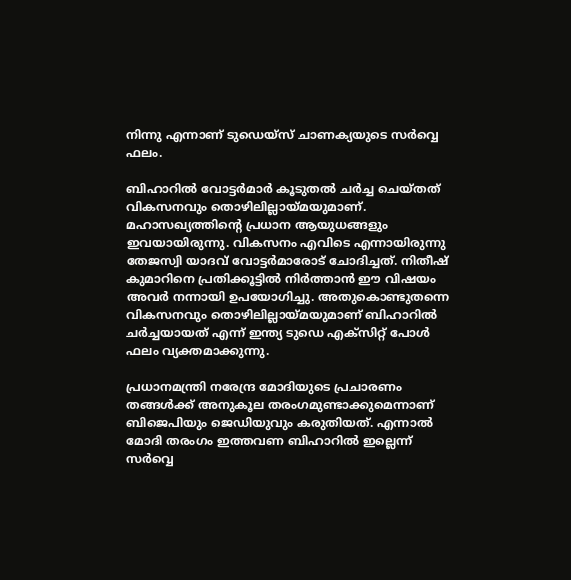നിന്നു എന്നാണ് ടുഡെയ്‌സ് ചാണക്യയുടെ സര്‍വ്വെ ഫലം.

ബിഹാറില്‍ വോട്ടര്‍മാര്‍ കൂടുതല്‍ ചര്‍ച്ച ചെയ്തത് വികസനവും തൊഴിലില്ലായ്മയുമാണ്. മഹാസഖ്യത്തിന്റെ പ്രധാന ആയുധങ്ങളും ഇവയായിരുന്നു. വികസനം എവിടെ എന്നായിരുന്നു തേജസ്വി യാദവ് വോട്ടര്‍മാരോട് ചോദിച്ചത്. നിതീഷ് കുമാറിനെ പ്രതിക്കൂട്ടില്‍ നിര്‍ത്താന്‍ ഈ വിഷയം അവര്‍ നന്നായി ഉപയോഗിച്ചു. അതുകൊണ്ടുതന്നെ വികസനവും തൊഴിലില്ലായ്മയുമാണ് ബിഹാറില്‍ ചര്‍ച്ചയായത് എന്ന് ഇന്ത്യ ടുഡെ എക്‌സിറ്റ് പോള്‍ ഫലം വ്യക്തമാക്കുന്നു.

പ്രധാനമന്ത്രി നരേന്ദ്ര മോദിയുടെ പ്രചാരണം തങ്ങള്‍ക്ക് അനുകൂല തരംഗമുണ്ടാക്കുമെന്നാണ് ബിജെപിയും ജെഡിയുവും കരുതിയത്. എന്നാല്‍ മോദി തരംഗം ഇത്തവണ ബിഹാറില്‍ ഇല്ലെന്ന് സര്‍വ്വെ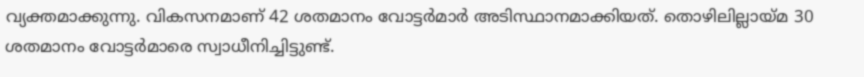വ്യക്തമാക്കുന്നു. വികസനമാണ് 42 ശതമാനം വോട്ടര്‍മാര്‍ അടിസ്ഥാനമാക്കിയത്. തൊഴിലില്ലായ്മ 30 ശതമാനം വോട്ടര്‍മാരെ സ്വാധീനിച്ചിട്ടുണ്ട്.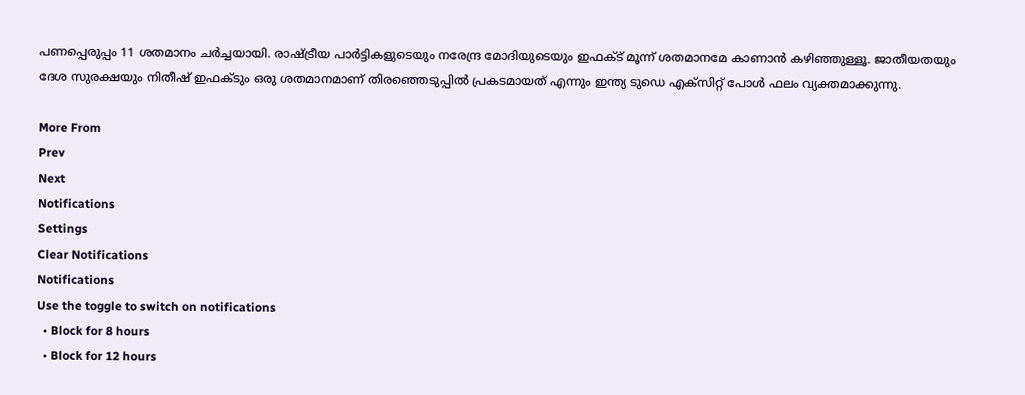പണപ്പെരുപ്പം 11 ശതമാനം ചര്‍ച്ചയായി. രാഷ്ട്രീയ പാര്‍ട്ടികളുടെയും നരേന്ദ്ര മോദിയുടെയും ഇഫക്ട് മൂന്ന് ശതമാനമേ കാണാന്‍ കഴിഞ്ഞുള്ളൂ. ജാതീയതയും ദേശ സുരക്ഷയും നിതീഷ് ഇഫക്ടും ഒരു ശതമാനമാണ് തിരഞ്ഞെടുപ്പില്‍ പ്രകടമായത് എന്നും ഇന്ത്യ ടുഡെ എക്‌സിറ്റ് പോള്‍ ഫലം വ്യക്തമാക്കുന്നു.

More From
Prev
Next
Notifications
Settings
Clear Notifications
Notifications
Use the toggle to switch on notifications
  • Block for 8 hours
  • Block for 12 hours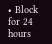• Block for 24 hours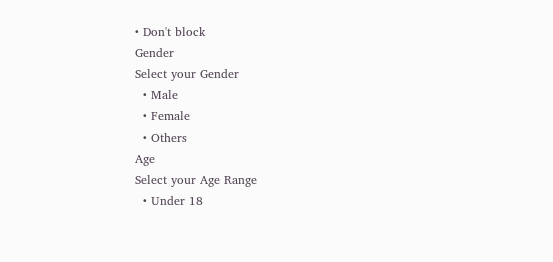• Don't block
Gender
Select your Gender
  • Male
  • Female
  • Others
Age
Select your Age Range
  • Under 18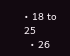• 18 to 25
  • 26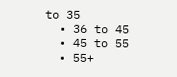to 35
  • 36 to 45
  • 45 to 55
  • 55+